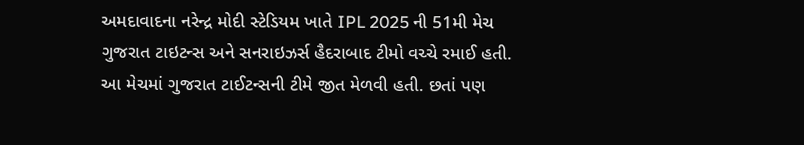અમદાવાદના નરેન્દ્ર મોદી સ્ટેડિયમ ખાતે IPL 2025 ની 51મી મેચ ગુજરાત ટાઇટન્સ અને સનરાઇઝર્સ હૈદરાબાદ ટીમો વચ્ચે રમાઈ હતી. આ મેચમાં ગુજરાત ટાઈટન્સની ટીમે જીત મેળવી હતી. છતાં પણ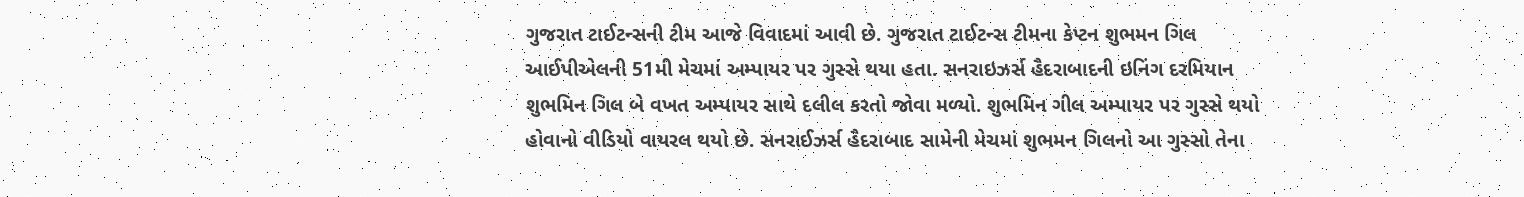ગુજરાત ટાઈટન્સની ટીમ આજે વિવાદમાં આવી છે. ગુજરાત ટાઈટન્સ ટીમના કેપ્ટન શુભમન ગિલ આઈપીએલની 51મી મેચમાં અમ્પાયર પર ગુસ્સે થયા હતા. સનરાઇઝર્સ હૈદરાબાદની ઇનિંગ દરમિયાન શુભમિન ગિલ બે વખત અમ્પાયર સાથે દલીલ કરતો જોવા મળ્યો. શુભમિન ગીલ અમ્પાયર પર ગુસ્સે થયો હોવાનો વીડિયો વાયરલ થયો છે. સનરાઈઝર્સ હૈદરાબાદ સામેની મેચમાં શુભમન ગિલનો આ ગુસ્સો તેના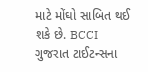માટે મોંઘો સાબિત થઈ શકે છે. BCCI ગુજરાત ટાઈટન્સના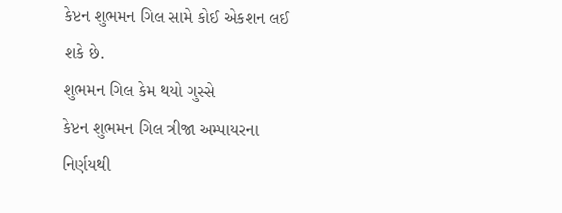કેપ્ટન શુભમન ગિલ સામે કોઈ એકશન લઈ શકે છે.
શુભમન ગિલ કેમ થયો ગુસ્સે
કેપ્ટન શુભમન ગિલ ત્રીજા અમ્પાયરના નિર્ણયથી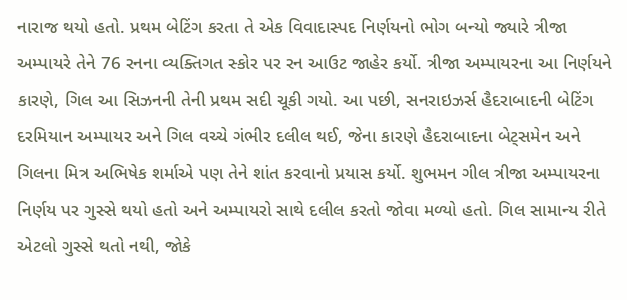નારાજ થયો હતો. પ્રથમ બેટિંગ કરતા તે એક વિવાદાસ્પદ નિર્ણયનો ભોગ બન્યો જ્યારે ત્રીજા અમ્પાયરે તેને 76 રનના વ્યક્તિગત સ્કોર પર રન આઉટ જાહેર કર્યો. ત્રીજા અમ્પાયરના આ નિર્ણયને કારણે, ગિલ આ સિઝનની તેની પ્રથમ સદી ચૂકી ગયો. આ પછી, સનરાઇઝર્સ હૈદરાબાદની બેટિંગ દરમિયાન અમ્પાયર અને ગિલ વચ્ચે ગંભીર દલીલ થઈ, જેના કારણે હૈદરાબાદના બેટ્સમેન અને ગિલના મિત્ર અભિષેક શર્માએ પણ તેને શાંત કરવાનો પ્રયાસ કર્યો. શુભમન ગીલ ત્રીજા અમ્પાયરના નિર્ણય પર ગુસ્સે થયો હતો અને અમ્પાયરો સાથે દલીલ કરતો જોવા મળ્યો હતો. ગિલ સામાન્ય રીતે એટલો ગુસ્સે થતો નથી, જોકે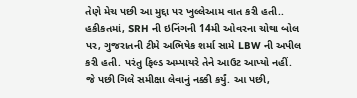તેણે મેચ પછી આ મુદ્દા પર ખુલ્લેઆમ વાત કરી હતી.. હકીકતમાં, SRH ની ઇનિંગની 14મી ઓવરના ચોથા બોલ પર, ગુજરાતની ટીમે અભિષેક શર્મા સામે LBW ની અપીલ કરી હતી. પરંતુ ફિલ્ડ અમ્પાયરે તેને આઉટ આપ્યો નહીં. જે પછી ગિલે સમીક્ષા લેવાનું નક્કી કર્યું. આ પછી,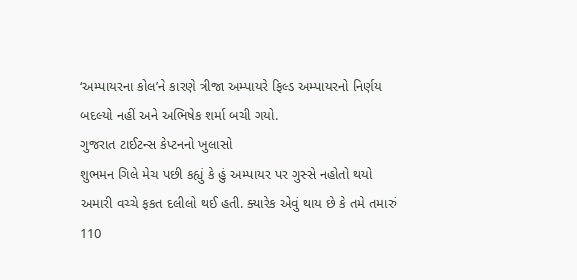‘અમ્પાયરના કોલ’ને કારણે ત્રીજા અમ્પાયરે ફિલ્ડ અમ્પાયરનો નિર્ણય બદલ્યો નહીં અને અભિષેક શર્મા બચી ગયો.
ગુજરાત ટાઈટન્સ કેપ્ટનનો ખુલાસો
શુભમન ગિલે મેચ પછી કહ્યું કે હું અમ્પાયર પર ગુસ્સે નહોતો થયો અમારી વચ્ચે ફકત દલીલો થઈ હતી. ક્યારેક એવું થાય છે કે તમે તમારું 110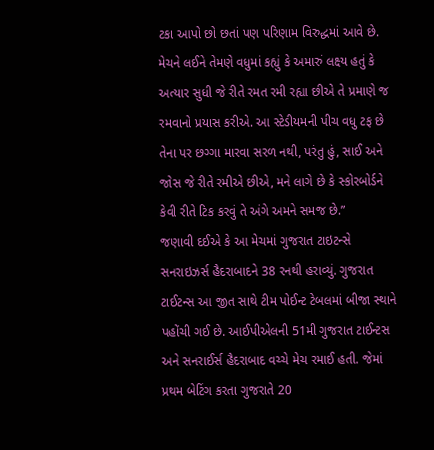ટકા આપો છો છતાં પણ પરિણામ વિરુદ્ધમાં આવે છે. મેચને લઈને તેમણે વધુમાં કહ્યું કે અમારું લક્ષ્ય હતું કે અત્યાર સુધી જે રીતે રમત રમી રહ્યા છીએ તે પ્રમાણે જ રમવાનો પ્રયાસ કરીએ. આ સ્ટેડીયમની પીચ વધુ ટફ છે તેના પર છગ્ગા મારવા સરળ નથી, પરંતુ હું, સાઈ અને જોસ જે રીતે રમીએ છીએ, મને લાગે છે કે સ્કોરબોર્ડને કેવી રીતે ટિક કરવું તે અંગે અમને સમજ છે.”
જણાવી દઈએ કે આ મેચમાં ગુજરાત ટાઇટન્સે સનરાઇઝર્સ હૈદરાબાદને 38 રનથી હરાવ્યું. ગુજરાત ટાઈટન્સ આ જીત સાથે ટીમ પોઈન્ટ ટેબલમાં બીજા સ્થાને પહોંચી ગઈ છે. આઈપીએલની 51મી ગુજરાત ટાઈન્ટસ અને સનરાઈર્સ હૈદરાબાદ વચ્ચે મેચ રમાઈ હતી. જેમાં પ્રથમ બેટિંગ કરતા ગુજરાતે 20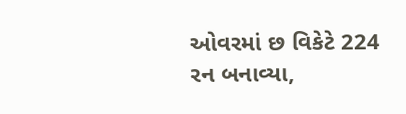ઓવરમાં છ વિકેટે 224 રન બનાવ્યા,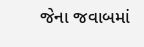જેના જવાબમાં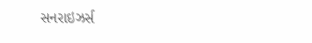સનરાઇઝર્સ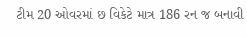ટીમ 20 ઓવરમાં છ વિકેટે માત્ર 186 રન જ બનાવી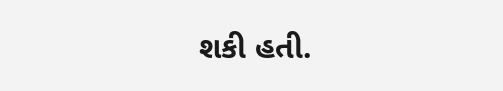શકી હતી.